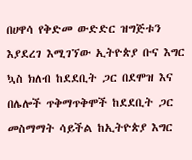በሀዋሳ የቅድመ ውድድር ዝግጅቱን እያደረገ እሚገኘው ኢትዮጵያ ቡና እግር ኳስ ክለብ ከደደቢት ጋር በደሞዝ እና በሌሎች ጥቅማጥቅሞች ከደደቢት ጋር መስማማት ሳይችል ከኢትዮጵያ እግር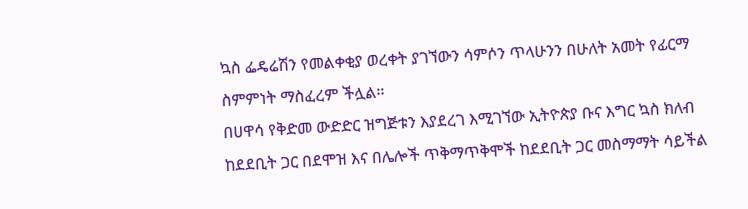ኳስ ፌዴሬሽን የመልቀቂያ ወረቀት ያገኘውን ሳምሶን ጥላሁንን በሁለት አመት የፊርማ ስምምነት ማስፈረም ችሏል፡፡
በሀዋሳ የቅድመ ውድድር ዝግጅቱን እያደረገ እሚገኘው ኢትዮጵያ ቡና እግር ኳስ ክለብ ከደደቢት ጋር በደሞዝ እና በሌሎች ጥቅማጥቅሞች ከደደቢት ጋር መስማማት ሳይችል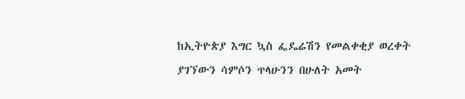ከኢትዮጵያ እግር ኳስ ፌዴሬሽን የመልቀቂያ ወረቀት ያገኘውን ሳምሶን ጥላሁንን በሁለት አመት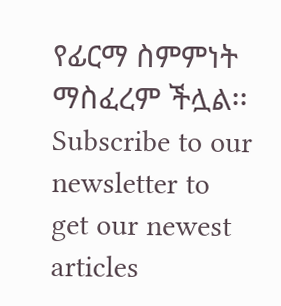የፊርማ ስምምነት ማስፈረም ችሏል፡፡
Subscribe to our newsletter to get our newest articles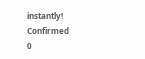instantly!
Confirmed
0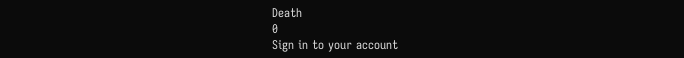Death
0
Sign in to your account